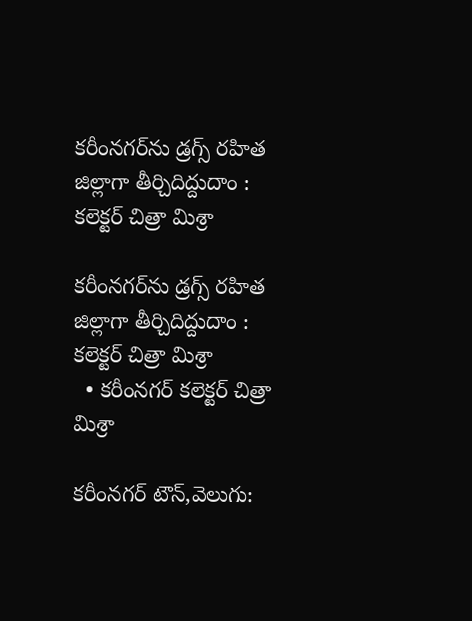కరీంనగర్‌‌‌‌‌‌‌‌‌‌‌‌‌‌‌‌ను డ్రగ్స్ రహిత జిల్లాగా తీర్చిదిద్దుదాం : కలెక్టర్ చిత్రా మిశ్రా

కరీంనగర్‌‌‌‌‌‌‌‌‌‌‌‌‌‌‌‌ను డ్రగ్స్ రహిత జిల్లాగా తీర్చిదిద్దుదాం : కలెక్టర్ చిత్రా మిశ్రా
  • కరీంనగర్ కలెక్టర్ చిత్రా మిశ్రా

కరీంనగర్ టౌన్,వెలుగు: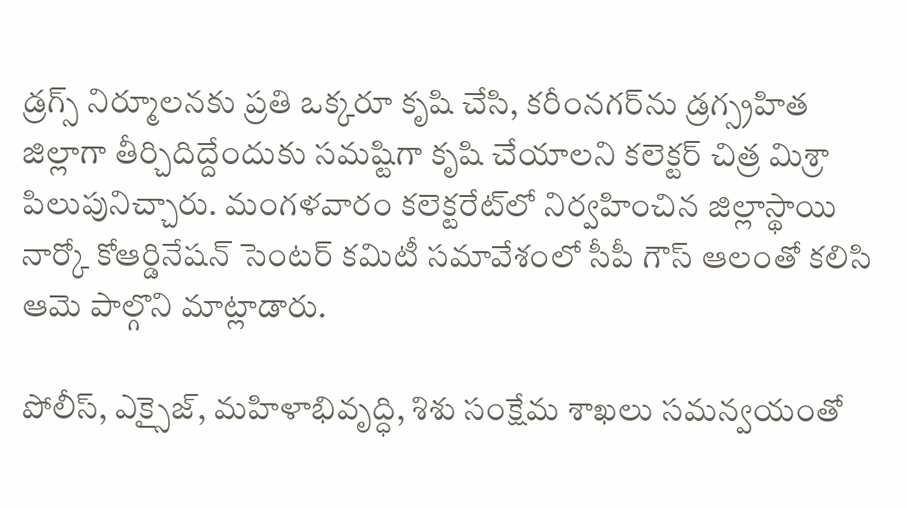డ్రగ్స్‌‌‌‌‌‌‌‌ నిర్మూలనకు ప్రతి ఒక్కరూ కృషి చేసి, కరీంనగర్‌‌‌‌‌‌‌‌‌‌‌‌‌‌‌‌ను డ్రగ్స్రహిత జిల్లాగా తీర్చిదిద్దేందుకు సమష్టిగా కృషి చేయాలని కలెక్టర్ చిత్ర మిశ్రా పిలుపునిచ్చారు. మంగళవారం కలెక్టరేట్‌‌‌‌‌‌‌‌లో నిర్వహించిన జిల్లాస్థాయి నార్కో కోఆర్డినేషన్ సెంటర్ కమిటీ సమావేశంలో సీపీ గౌస్ ఆలంతో కలిసి ఆమె పాల్గొని మాట్లాడారు.

పోలీస్, ఎక్సైజ్, మహిళాభివృద్ధి, శిశు సంక్షేమ శాఖలు సమన్వయంతో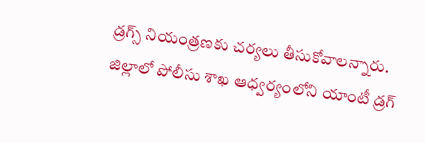డ్రగ్స్‌‌‌‌‌‌‌‌ నియంత్రణకు చర్యలు తీసుకోవాలన్నారు.  జిల్లాలో పోలీసు శాఖ ఆధ్వర్యంలోని యాంటీ డ్రగ్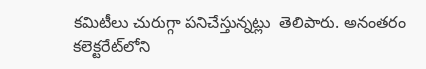కమిటీలు చురుగ్గా పనిచేస్తున్నట్లు  తెలిపారు. అనంతరం కలెక్టరేట్‌‌‌‌‌‌‌‌లోని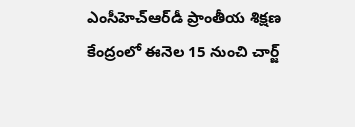ఎంసీహెచ్‌‌‌‌‌‌‌‌ఆర్‌‌‌‌‌‌‌‌‌‌‌‌‌‌‌‌డీ ప్రాంతీయ శిక్షణ కేంద్రంలో ఈనెల 15 నుంచి చార్జ్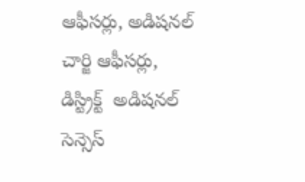ఆఫీసర్లు, అడిషనల్ చార్జి ఆఫీసర్లు, డిస్ట్రిక్ట్  అడిషనల్ సెన్సెస్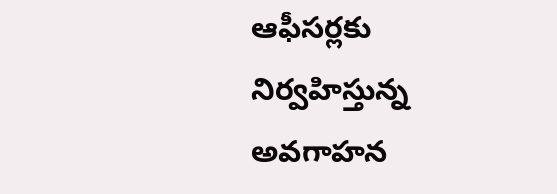ఆఫీసర్లకు నిర్వహిస్తున్న అవగాహన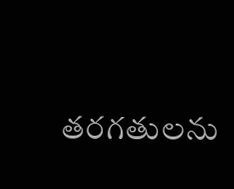తరగతులను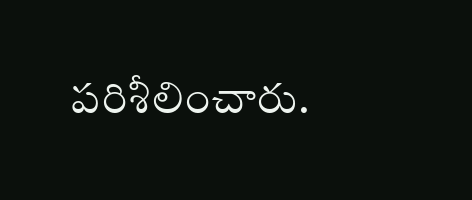పరిశీలించారు.